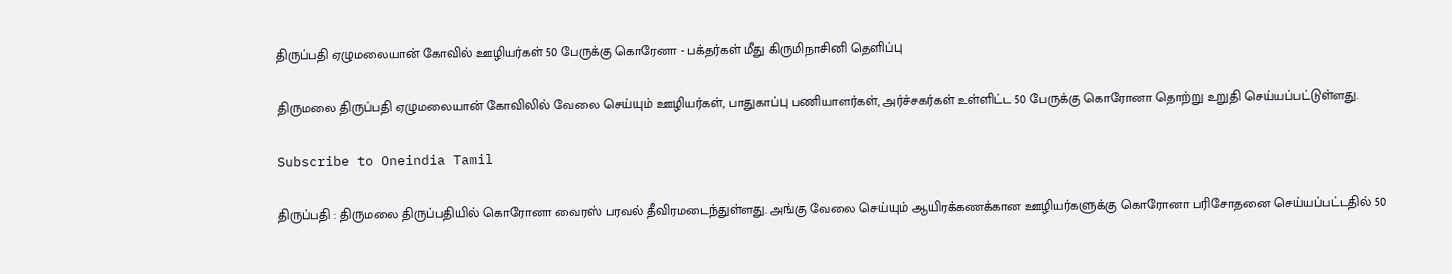திருப்பதி ஏழுமலையான் கோவில் ஊழியர்கள் 50 பேருக்கு கொரேனா - பக்தர்கள் மீது கிருமிநாசினி தெளிப்பு

திருமலை திருப்பதி ஏழுமலையான் கோவிலில் வேலை செய்யும் ஊழியர்கள், பாதுகாப்பு பணியாளர்கள், அர்ச்சகர்கள் உள்ளிட்ட 50 பேருக்கு கொரோனா தொற்று உறுதி செய்யப்பட்டுள்ளது.

Subscribe to Oneindia Tamil

திருப்பதி : திருமலை திருப்பதியில் கொரோனா வைரஸ் பரவல் தீவிரமடைந்துள்ளது. அங்கு வேலை செய்யும் ஆயிரக்கணக்கான ஊழியர்களுக்கு கொரோனா பரிசோதனை செய்யப்பட்டதில் 50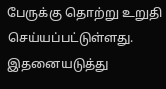பேருக்கு தொற்று உறுதி செய்யப்பட்டுள்ளது. இதனையடுத்து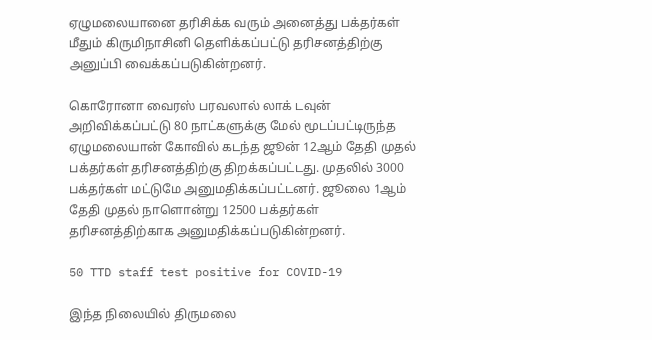ஏழுமலையானை தரிசிக்க வரும் அனைத்து பக்தர்கள் மீதும் கிருமிநாசினி தெளிக்கப்பட்டு தரிசனத்திற்கு அனுப்பி வைக்கப்படுகின்றனர்.

கொரோனா வைரஸ் பரவலால் லாக் டவுன் அறிவிக்கப்பட்டு 80 நாட்களுக்கு மேல் மூடப்பட்டிருந்த ஏழுமலையான் கோவில் கடந்த ஜூன் 12ஆம் தேதி முதல் பக்தர்கள் தரிசனத்திற்கு திறக்கப்பட்டது. முதலில் 3000 பக்தர்கள் மட்டுமே அனுமதிக்கப்பட்டனர். ஜூலை 1ஆம் தேதி முதல் நாளொன்று 12500 பக்தர்கள் தரிசனத்திற்காக அனுமதிக்கப்படுகின்றனர்.

50 TTD staff test positive for COVID-19

இந்த நிலையில் திருமலை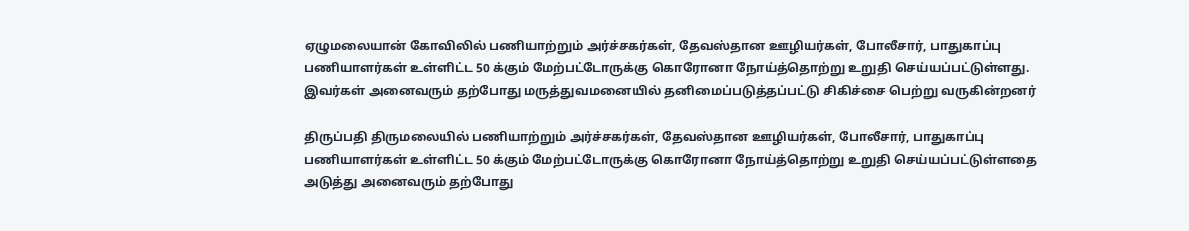ஏழுமலையான் கோவிலில் பணியாற்றும் அர்ச்சகர்கள், தேவஸ்தான ஊழியர்கள், போலீசார், பாதுகாப்பு பணியாளர்கள் உள்ளிட்ட 50 க்கும் மேற்பட்டோருக்கு கொரோனா நோய்த்தொற்று உறுதி செய்யப்பட்டுள்ளது. இவர்கள் அனைவரும் தற்போது மருத்துவமனையில் தனிமைப்படுத்தப்பட்டு சிகிச்சை பெற்று வருகின்றனர்

திருப்பதி திருமலையில் பணியாற்றும் அர்ச்சகர்கள், தேவஸ்தான ஊழியர்கள், போலீசார், பாதுகாப்பு பணியாளர்கள் உள்ளிட்ட 50 க்கும் மேற்பட்டோருக்கு கொரோனா நோய்த்தொற்று உறுதி செய்யப்பட்டுள்ளதை அடுத்து அனைவரும் தற்போது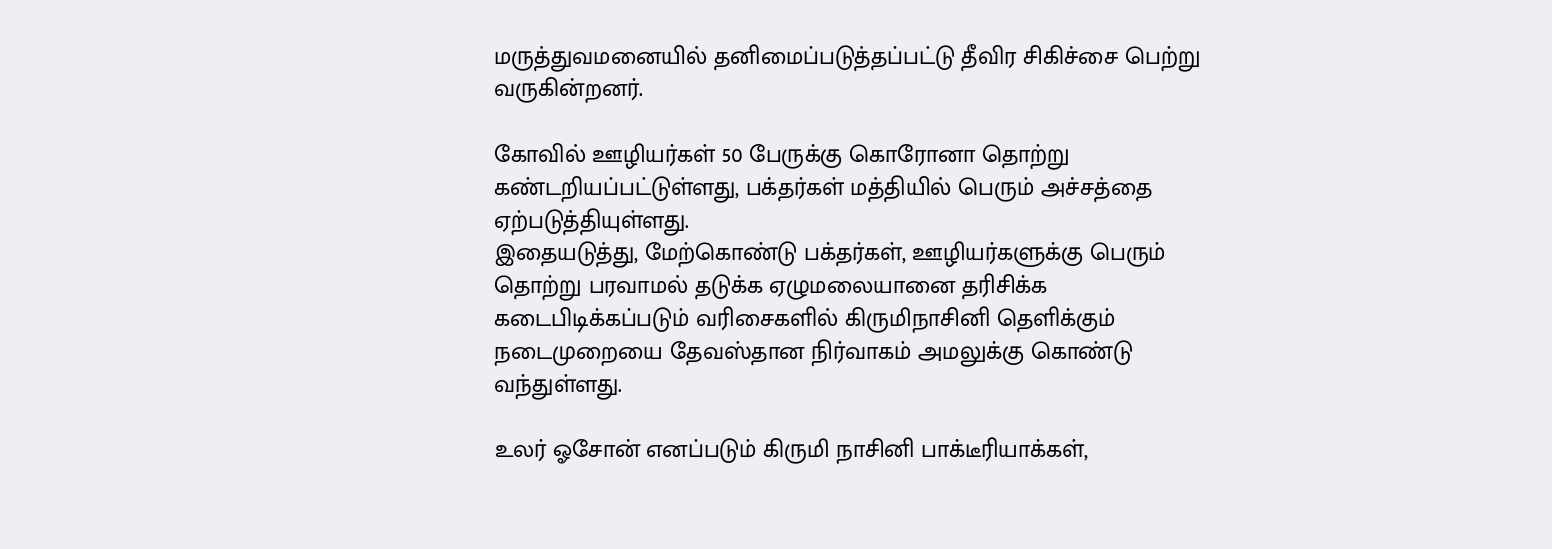மருத்துவமனையில் தனிமைப்படுத்தப்பட்டு தீவிர சிகிச்சை பெற்று வருகின்றனர்.

கோவில் ஊழியர்கள் 50 பேருக்கு கொரோனா தொற்று கண்டறியப்பட்டுள்ளது, பக்தர்கள் மத்தியில் பெரும் அச்சத்தை ஏற்படுத்தியுள்ளது.
இதையடுத்து, மேற்கொண்டு பக்தர்கள், ஊழியர்களுக்கு பெரும் தொற்று பரவாமல் தடுக்க ஏழுமலையானை தரிசிக்க கடைபிடிக்கப்படும் வரிசைகளில் கிருமிநாசினி தெளிக்கும் நடைமுறையை தேவஸ்தான நிர்வாகம் அமலுக்கு கொண்டு வந்துள்ளது.

உலர் ஓசோன் எனப்படும் கிருமி நாசினி பாக்டீரியாக்கள்,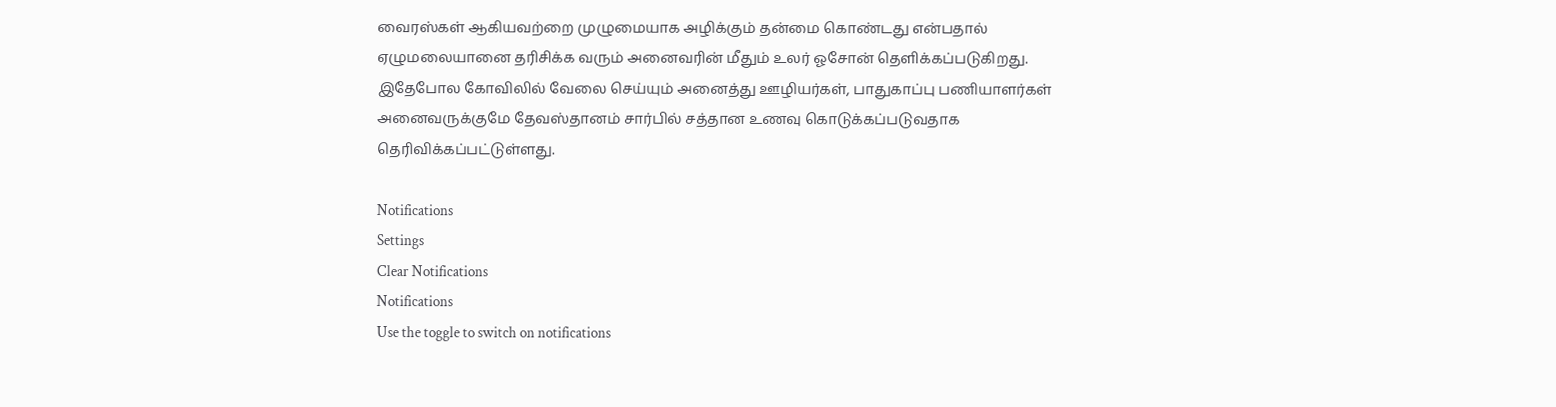வைரஸ்கள் ஆகியவற்றை முழுமையாக அழிக்கும் தன்மை கொண்டது என்பதால் ஏழுமலையானை தரிசிக்க வரும் அனைவரின் மீதும் உலர் ஓசோன் தெளிக்கப்படுகிறது. இதேபோல கோவிலில் வேலை செய்யும் அனைத்து ஊழியர்கள், பாதுகாப்பு பணியாளர்கள் அனைவருக்குமே தேவஸ்தானம் சார்பில் சத்தான உணவு கொடுக்கப்படுவதாக தெரிவிக்கப்பட்டுள்ளது.

Notifications
Settings
Clear Notifications
Notifications
Use the toggle to switch on notifications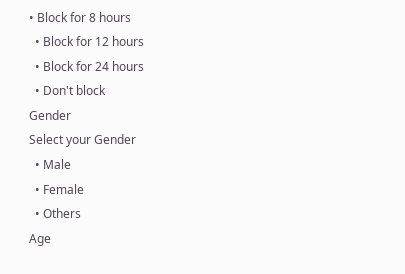• Block for 8 hours
  • Block for 12 hours
  • Block for 24 hours
  • Don't block
Gender
Select your Gender
  • Male
  • Female
  • Others
Age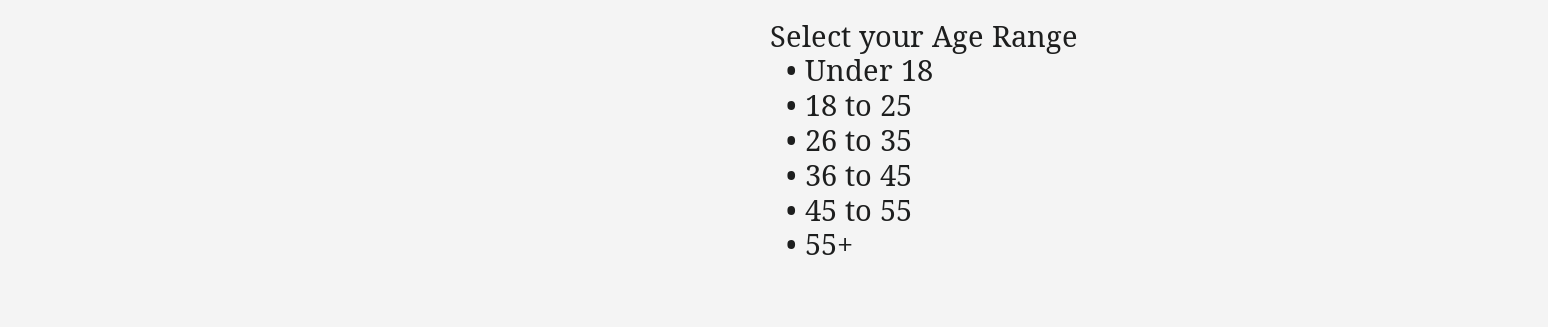Select your Age Range
  • Under 18
  • 18 to 25
  • 26 to 35
  • 36 to 45
  • 45 to 55
  • 55+